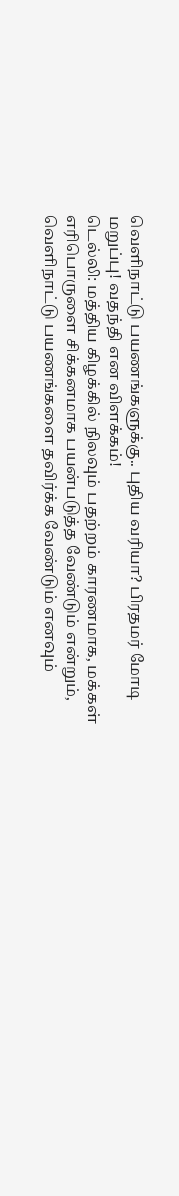வெளிநாட்டு பயணங்களுக்கு.. புதிய வரியா? பிரதமர் மோடி மறுப்பு! வதந்தி என விளக்கம்!
டெல்லி: மத்திய கிழக்கில் நிலவும் பதற்றம் காரணமாக, மக்கள் எரிபொருளை சிக்கனமாக பயன்படுத்த வேண்டும் என்றும், வெளிநாட்டு பயணங்களை தவிர்க்க வேண்டும் எனவும்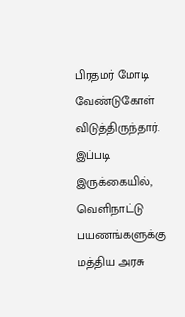பிரதமர் மோடி வேண்டுகோள் விடுத்திருந்தார். இப்படி இருக்கையில், வெளிநாட்டு பயணங்களுக்கு மத்திய அரசு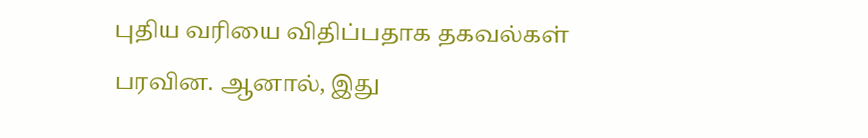புதிய வரியை விதிப்பதாக தகவல்கள் பரவின. ஆனால், இது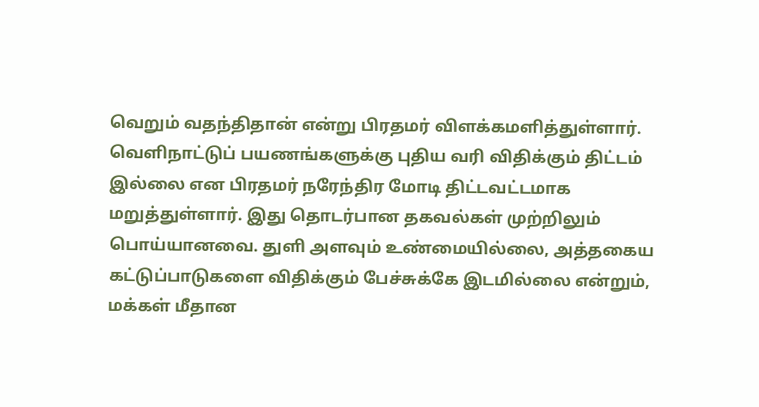வெறும் வதந்திதான் என்று பிரதமர் விளக்கமளித்துள்ளார்.
வெளிநாட்டுப் பயணங்களுக்கு புதிய வரி விதிக்கும் திட்டம் இல்லை என பிரதமர் நரேந்திர மோடி திட்டவட்டமாக மறுத்துள்ளார். இது தொடர்பான தகவல்கள் முற்றிலும் பொய்யானவை. துளி அளவும் உண்மையில்லை, அத்தகைய கட்டுப்பாடுகளை விதிக்கும் பேச்சுக்கே இடமில்லை என்றும், மக்கள் மீதான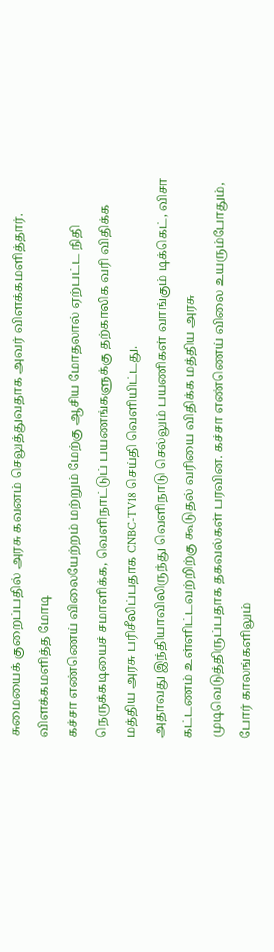சுமையைக் குறைப்பதில் அரசு கவனம் செலுத்துவதாக அவர் விளக்கமளித்தார்.
விளக்கமளித்த மோடி
கச்சா எண்ணெய் விலையேற்றம் மற்றும் மேற்கு ஆசிய மோதலால் ஏற்பட்ட நிதி நெருக்கடியைச் சமாளிக்க, வெளிநாட்டுப் பயணங்களுக்கு தற்காலிக வரி விதிக்க மத்திய அரசு பரிசீலிப்பதாக CNBC-TV18 செய்தி வெளியிட்டது.
அதாவது இந்தியாவிலிருந்து வெளிநாடு செல்லும் பயணிகள் வாங்கும் டிக்கெட், விசா கட்டணம் உள்ளிட்டவற்றிற்கு கூடுதல் வரியை விதிக்க மத்திய அரசு முடிவெடுத்திருப்பதாக தகவல்கள் பரவின. கச்சா எண்ணெய் விலை உயரும்போதும், போர் காலங்களிலும்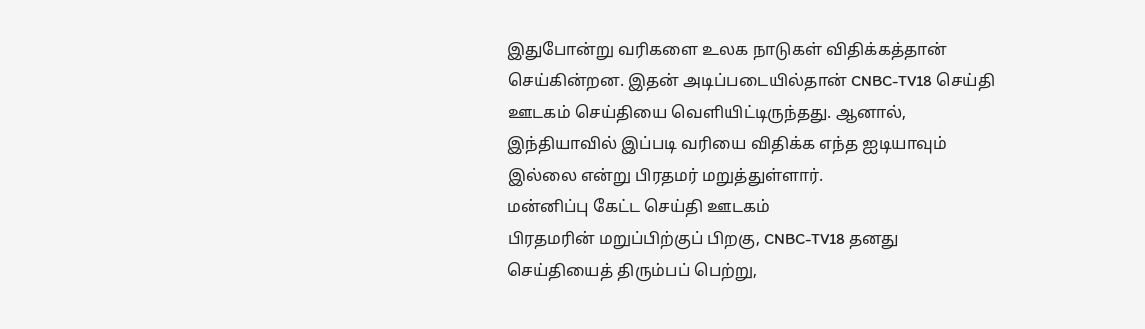இதுபோன்று வரிகளை உலக நாடுகள் விதிக்கத்தான் செய்கின்றன. இதன் அடிப்படையில்தான் CNBC-TV18 செய்தி ஊடகம் செய்தியை வெளியிட்டிருந்தது. ஆனால், இந்தியாவில் இப்படி வரியை விதிக்க எந்த ஐடியாவும் இல்லை என்று பிரதமர் மறுத்துள்ளார்.
மன்னிப்பு கேட்ட செய்தி ஊடகம்
பிரதமரின் மறுப்பிற்குப் பிறகு, CNBC-TV18 தனது செய்தியைத் திரும்பப் பெற்று,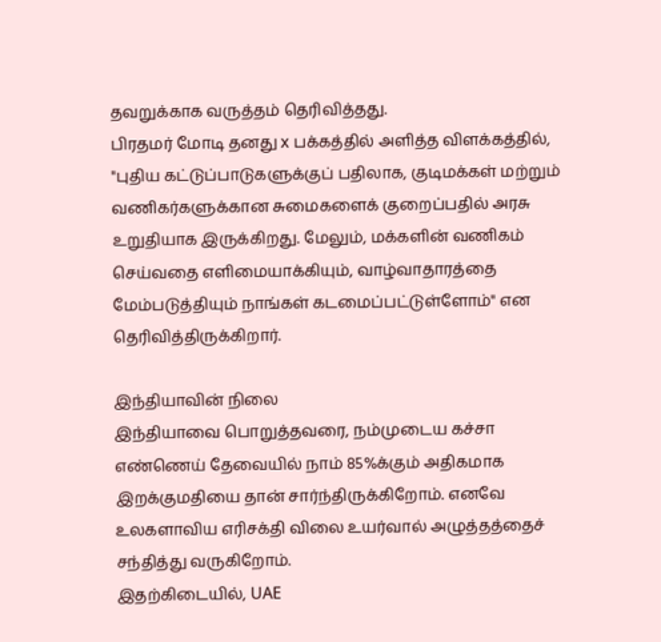தவறுக்காக வருத்தம் தெரிவித்தது.
பிரதமர் மோடி தனது x பக்கத்தில் அளித்த விளக்கத்தில், "புதிய கட்டுப்பாடுகளுக்குப் பதிலாக, குடிமக்கள் மற்றும் வணிகர்களுக்கான சுமைகளைக் குறைப்பதில் அரசு உறுதியாக இருக்கிறது. மேலும், மக்களின் வணிகம் செய்வதை எளிமையாக்கியும், வாழ்வாதாரத்தை மேம்படுத்தியும் நாங்கள் கடமைப்பட்டுள்ளோம்" என தெரிவித்திருக்கிறார்.

இந்தியாவின் நிலை
இந்தியாவை பொறுத்தவரை, நம்முடைய கச்சா எண்ணெய் தேவையில் நாம் 85%க்கும் அதிகமாக இறக்குமதியை தான் சார்ந்திருக்கிறோம். எனவே உலகளாவிய எரிசக்தி விலை உயர்வால் அழுத்தத்தைச் சந்தித்து வருகிறோம்.
இதற்கிடையில், UAE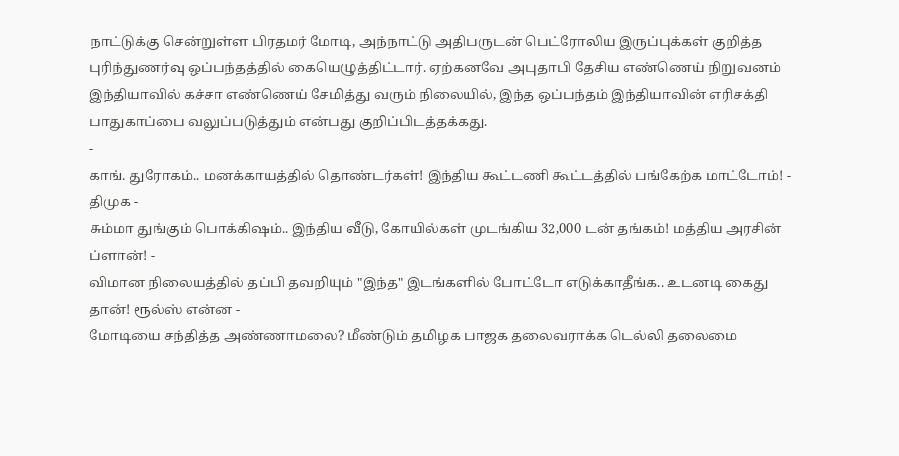நாட்டுக்கு சென்றுள்ள பிரதமர் மோடி, அந்நாட்டு அதிபருடன் பெட்ரோலிய இருப்புக்கள் குறித்த புரிந்துணர்வு ஒப்பந்தத்தில் கையெழுத்திட்டார். ஏற்கனவே அபுதாபி தேசிய எண்ணெய் நிறுவனம் இந்தியாவில் கச்சா எண்ணெய் சேமித்து வரும் நிலையில், இந்த ஒப்பந்தம் இந்தியாவின் எரிசக்தி பாதுகாப்பை வலுப்படுத்தும் என்பது குறிப்பிடத்தக்கது.
-
காங். துரோகம்.. மனக்காயத்தில் தொண்டர்கள்! இந்திய கூட்டணி கூட்டத்தில் பங்கேற்க மாட்டோம்! - திமுக -
சும்மா துங்கும் பொக்கிஷம்.. இந்திய வீடு, கோயில்கள் முடங்கிய 32,000 டன் தங்கம்! மத்திய அரசின் ப்ளான்! -
விமான நிலையத்தில் தப்பி தவறியும் "இந்த" இடங்களில் போட்டோ எடுக்காதீங்க.. உடனடி கைது தான்! ரூல்ஸ் என்ன -
மோடியை சந்தித்த அண்ணாமலை? மீண்டும் தமிழக பாஜக தலைவராக்க டெல்லி தலைமை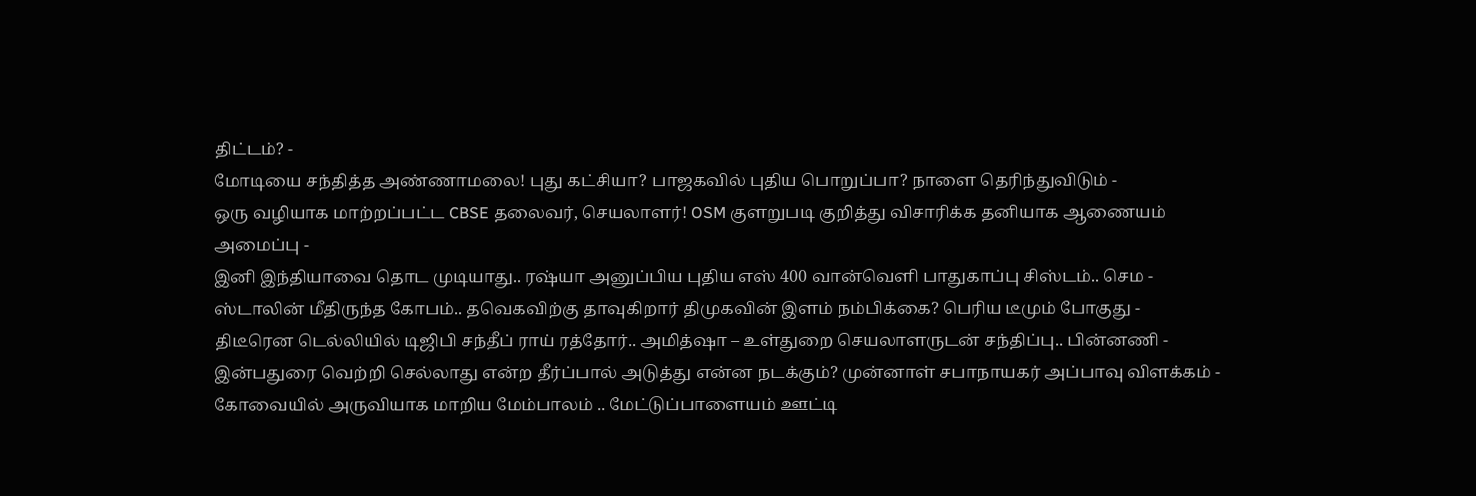திட்டம்? -
மோடியை சந்தித்த அண்ணாமலை! புது கட்சியா? பாஜகவில் புதிய பொறுப்பா? நாளை தெரிந்துவிடும் -
ஒரு வழியாக மாற்றப்பட்ட CBSE தலைவர், செயலாளர்! OSM குளறுபடி குறித்து விசாரிக்க தனியாக ஆணையம் அமைப்பு -
இனி இந்தியாவை தொட முடியாது.. ரஷ்யா அனுப்பிய புதிய எஸ் 400 வான்வெளி பாதுகாப்பு சிஸ்டம்.. செம -
ஸ்டாலின் மீதிருந்த கோபம்.. தவெகவிற்கு தாவுகிறார் திமுகவின் இளம் நம்பிக்கை? பெரிய டீமும் போகுது -
திடீரென டெல்லியில் டிஜிபி சந்தீப் ராய் ரத்தோர்.. அமித்ஷா – உள்துறை செயலாளருடன் சந்திப்பு.. பின்னணி -
இன்பதுரை வெற்றி செல்லாது என்ற தீர்ப்பால் அடுத்து என்ன நடக்கும்? முன்னாள் சபாநாயகர் அப்பாவு விளக்கம் -
கோவையில் அருவியாக மாறிய மேம்பாலம் .. மேட்டுப்பாளையம் ஊட்டி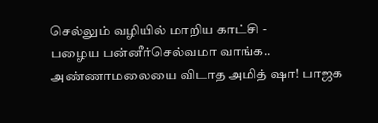செல்லும் வழியில் மாறிய காட்சி -
பழைய பன்னீர்செல்வமா வாங்க.. அண்ணாமலையை விடாத அமித் ஷா! பாஜக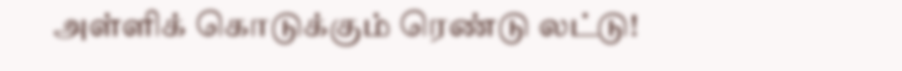அள்ளிக் கொடுக்கும் ரெண்டு லட்டு!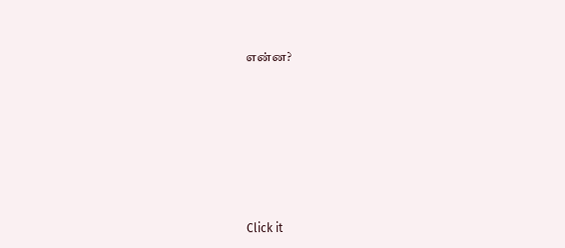என்ன?












Click it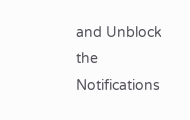and Unblock the Notifications